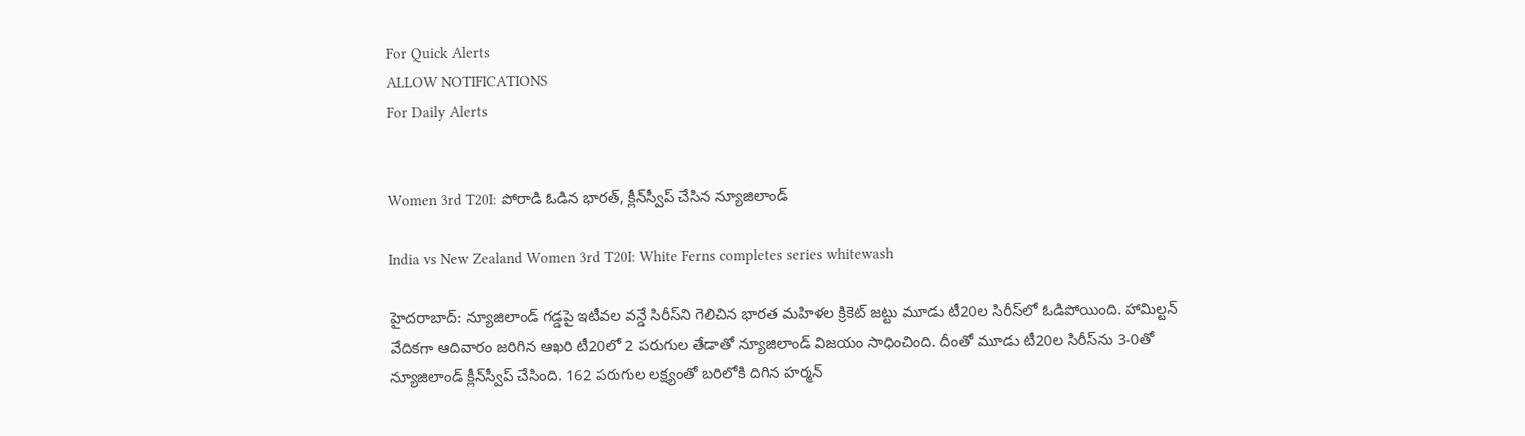For Quick Alerts
ALLOW NOTIFICATIONS
For Daily Alerts


Women 3rd T20I: పోరాడి ఓడిన భారత్, క్లీన్‌స్వీప్ చేసిన న్యూజిలాండ్

India vs New Zealand Women 3rd T20I: White Ferns completes series whitewash

హైదరాబాద్: న్యూజిలాండ్ గడ్డపై ఇటీవల వన్డే సిరీస్‌ని గెలిచిన భారత మహిళల క్రికెట్ జట్టు మూడు టీ20ల సిరీస్‌లో ఓడిపోయింది. హామిల్టన్ వేదికగా ఆదివారం జరిగిన ఆఖరి టీ20లో 2 పరుగుల తేడాతో న్యూజిలాండ్ విజయం సాధించింది. దీంతో మూడు టీ20ల సిరీస్‌‌ను 3-0తో న్యూజిలాండ్ క్లీన్‌స్వీప్‌ చేసింది. 162 పరుగుల లక్ష్యంతో బరిలోకి దిగిన హర్మన్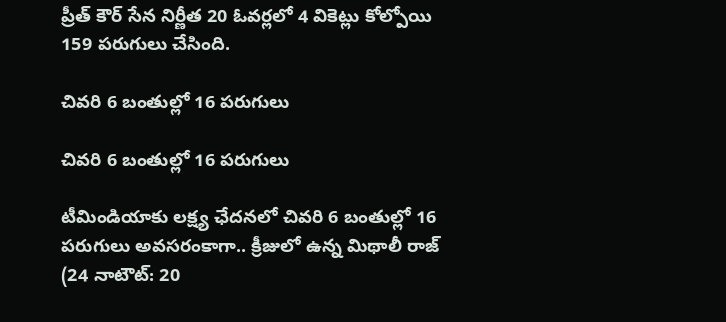ప్రీత్ కౌర్ సేన నిర్ణీత 20 ఓవర్లలో 4 వికెట్లు కోల్పోయి 159 పరుగులు చేసింది.

చివరి 6 బంతుల్లో 16 పరుగులు

చివరి 6 బంతుల్లో 16 పరుగులు

టీమిండియాకు లక్ష్య ఛేదనలో చివరి 6 బంతుల్లో 16 పరుగులు అవసరంకాగా.. క్రీజులో ఉన్న మిథాలీ రాజ్ (24 నాటౌట్: 20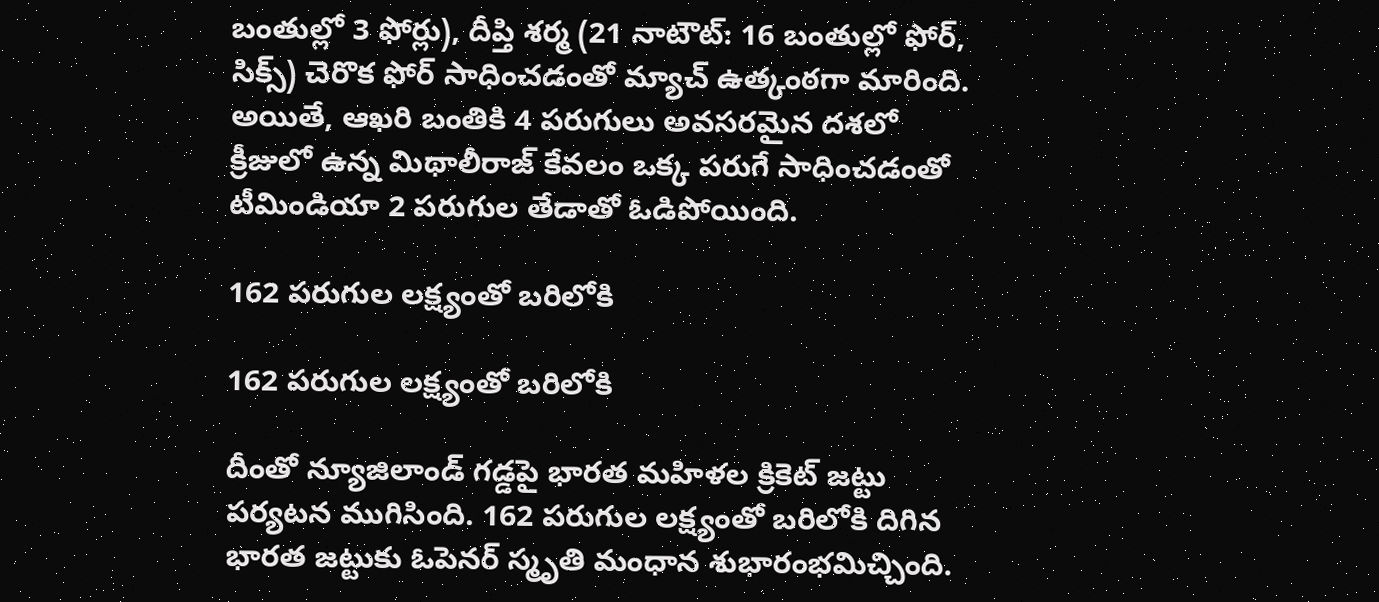బంతుల్లో 3 ఫోర్లు), దీప్తి శర్మ (21 నాటౌట్: 16 బంతుల్లో ఫోర్, సిక్స్) చెరొక ఫోర్‌ సాధించడంతో మ్యాచ్ ఉత్కంఠగా మారింది. అయితే, ఆఖరి బంతికి 4 పరుగులు అవసరమైన దశలో క్రీజులో ఉన్న మిథాలీరాజ్ కేవలం ఒక్క పరుగే సాధించడంతో టీమిండియా 2 పరుగుల తేడాతో ఓడిపోయింది.

162 పరుగుల లక్ష్యంతో బరిలోకి

162 పరుగుల లక్ష్యంతో బరిలోకి

దీంతో న్యూజిలాండ్ గడ్డపై భారత మహిళల క్రికెట్ జట్టు పర్యటన ముగిసింది. 162 పరుగుల లక్ష్యంతో బరిలోకి దిగిన భారత జట్టుకు ఓపెనర్ స్మృతి మంధాన‌ శుభారంభమిచ్చింది.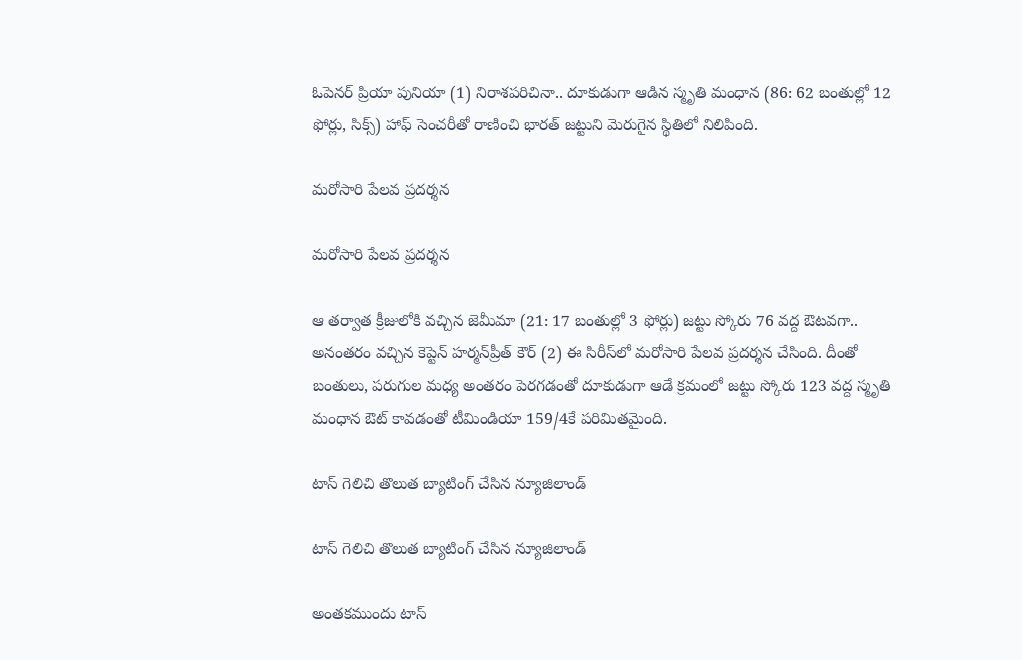ఓపెనర్ ప్రియా పునియా (1) నిరాశపరిచినా.. దూకుడుగా ఆడిన స్మృతి మంధాన‌ (86: 62 బంతుల్లో 12 ఫోర్లు, సిక్స్) హాఫ్ సెంచరీతో రాణించి భారత్‌ జట్టుని మెరుగైన స్థితిలో నిలిపింది.

మరోసారి పేలవ ప్రదర్శన

మరోసారి పేలవ ప్రదర్శన

ఆ తర్వాత క్రీజులోకి వచ్చిన జెమీమా (21: 17 బంతుల్లో 3 ఫోర్లు) జట్టు స్కోరు 76 వద్ద ఔటవగా.. అనంతరం వచ్చిన కెప్టెన్ హర్మన్‌ప్రీత్ కౌర్ (2) ఈ సిరీస్‌లో మరోసారి పేలవ ప్రదర్శన చేసింది. దీంతో బంతులు, పరుగుల మధ్య అంతరం పెరగడంతో దూకుడుగా ఆడే క్రమంలో జట్టు స్కోరు 123 వద్ద స్మృతి మంధాన‌ ఔట్ కావడంతో టీమిండియా 159/4కే పరిమితమైంది.

టాస్ గెలిచి తొలుత బ్యాటింగ్ చేసిన న్యూజిలాండ్

టాస్ గెలిచి తొలుత బ్యాటింగ్ చేసిన న్యూజిలాండ్

అంతకముందు టాస్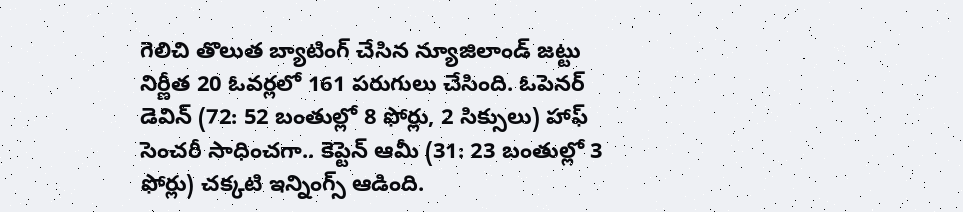గెలిచి తొలుత బ్యాటింగ్ చేసిన న్యూజిలాండ్ జట్టు నిర్ణీత 20 ఓవర్లలో 161 పరుగులు చేసింది. ఓపెనర్ డెవిన్ (72: 52 బంతుల్లో 8 ఫోర్లు, 2 సిక్సులు) హాఫ్ సెంచరీ సాధించగా.. కెప్టెన్ ఆమీ (31: 23 బంతుల్లో 3 ఫోర్లు) చక్కటి ఇన్నింగ్స్ ఆడింది.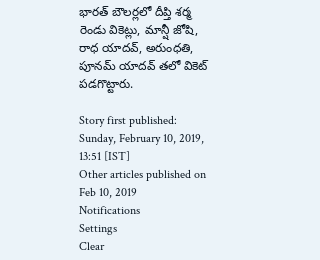భారత్ బౌలర్లలో దీప్తి శర్మ రెండు వికెట్లు, మాన్షీ జోషి, రాధ యాదవ్, అరుంధతి, పూనమ్ యాదవ్ తలో వికెట్ పడగొట్టారు.

Story first published: Sunday, February 10, 2019, 13:51 [IST]
Other articles published on Feb 10, 2019
Notifications
Settings
Clear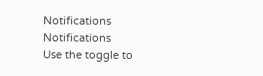Notifications
Notifications
Use the toggle to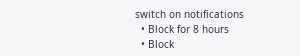switch on notifications
  • Block for 8 hours
  • Block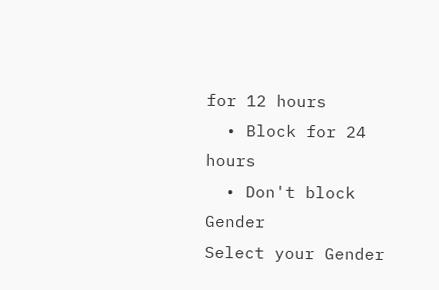for 12 hours
  • Block for 24 hours
  • Don't block
Gender
Select your Gender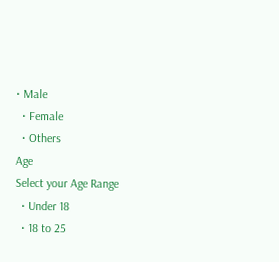• Male
  • Female
  • Others
Age
Select your Age Range
  • Under 18
  • 18 to 25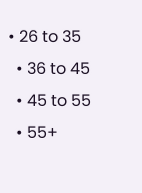• 26 to 35
  • 36 to 45
  • 45 to 55
  • 55+